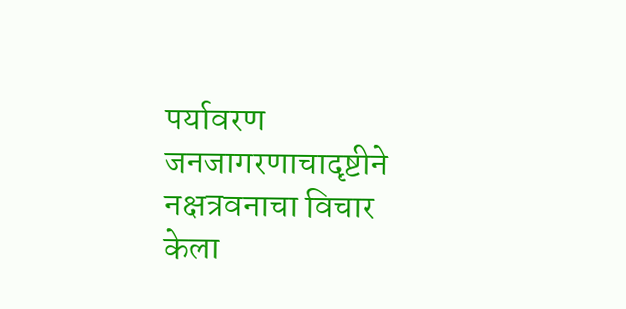पर्यावरण जनजागरणाचादृष्टीने नक्षत्रवनाचा विचार केला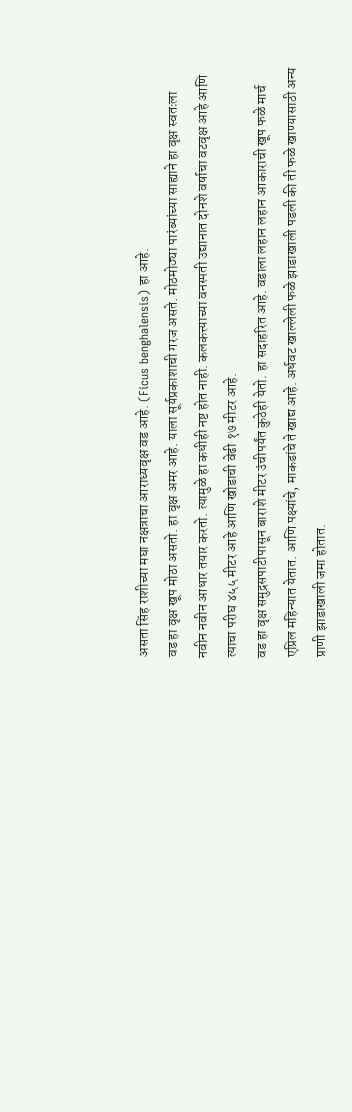असता सिंह राशीच्या मघा नक्षत्राचा आराध्यवृक्ष वड आहे. (Ficus benghalensis) हा आहे.
वड हा वृक्ष खूप मोठा असतो. हा वृक्ष अमर आहे. याला सूर्यप्रकाशाची गरज असते. मोठमोठ्या पारंब्यांच्या साह्याने हा वृक्ष स्वतःला नवीन नवीन आधार तयार करतो. त्यामुळे हा कधीही नष्ट होत नाही. कलकत्त्याच्या वनस्पती उद्यानात दोनशे वर्षाचा वटवृक्ष आहे आणि त्याचा परीघ ४५५ मीटर आहे आणि खोडाची वेढी १७ मीटर आहे.
वड हा वृक्ष समुद्रसपाटीपासून बाराशे मीटर उंचीपर्यंत कुठेही येतो. हा सदाहरित आहे. वडाला लहान लहान आकाराची खूप फळे मार्च एप्रिल महिन्यात येतात. आणि पक्ष्यांचे, माकडांचे ते खाद्य आहे. अर्धवट खाल्लेली फळे झाडाखाली पडली की ती फळे खाण्यासाठी अन्य प्राणी झाडाखाली जमा होतात.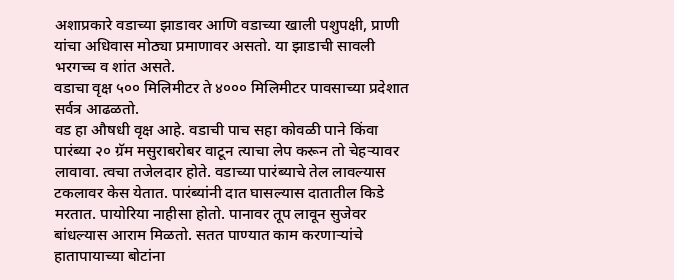अशाप्रकारे वडाच्या झाडावर आणि वडाच्या खाली पशुपक्षी, प्राणी यांचा अधिवास मोठ्या प्रमाणावर असतो. या झाडाची सावली भरगच्च व शांत असते.
वडाचा वृक्ष ५०० मिलिमीटर ते ४००० मिलिमीटर पावसाच्या प्रदेशात सर्वत्र आढळतो.
वड हा औषधी वृक्ष आहे. वडाची पाच सहा कोवळी पाने किंवा पारंब्या २० ग्रॅम मसुराबरोबर वाटून त्याचा लेप करून तो चेहऱ्यावर लावावा. त्वचा तजेलदार होते. वडाच्या पारंब्याचे तेल लावल्यास टकलावर केस येतात. पारंब्यांनी दात घासल्यास दातातील किडे मरतात. पायोरिया नाहीसा होतो. पानावर तूप लावून सुजेवर बांधल्यास आराम मिळतो. सतत पाण्यात काम करणाऱ्यांचे हातापायाच्या बोटांना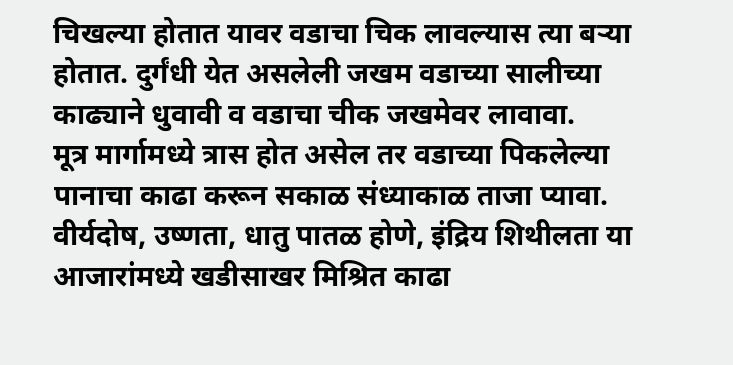चिखल्या होतात यावर वडाचा चिक लावल्यास त्या बऱ्या होतात. दुर्गंधी येत असलेली जखम वडाच्या सालीच्या काढ्याने धुवावी व वडाचा चीक जखमेवर लावावा.
मूत्र मार्गामध्ये त्रास होत असेल तर वडाच्या पिकलेल्या पानाचा काढा करून सकाळ संध्याकाळ ताजा प्यावा. वीर्यदोष, उष्णता, धातु पातळ होणे, इंद्रिय शिथीलता या आजारांमध्ये खडीसाखर मिश्रित काढा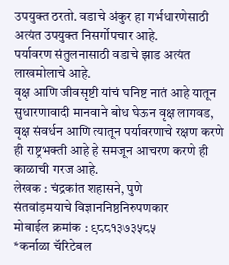उपयुक्त ठरतो. वडाचे अंकुर हा गर्भधारणेसाठी अत्यंत उपयुक्त निसर्गोपचार आहे.
पर्यावरण संतुलनासाठी वडाचे झाड अत्यंत लाखमोलाचे आहे.
वृक्ष आणि जीवसृष्टी यांचं घनिष्ट नातं आहे यातून सुधारणावादी मानवाने बोध घेऊन वृक्ष लागवड, वृक्ष संवर्धन आणि त्यातून पर्यावरणाचे रक्षण करणे ही राष्ट्रभक्ती आहे हे समजून आचरण करणे ही काळाची गरज आहे.
लेखक : चंद्रकांत शहासने, पुणे
संतवांड़मयाचे विज्ञाननिष्ठनिरुपणकार
मोबाईल क्रमांक : ९८८१३७३५८५
*कर्नाळा चॅरिटेबल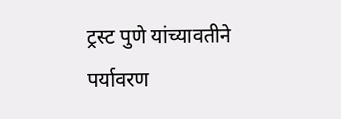ट्रस्ट पुणे यांच्यावतीने पर्यावरण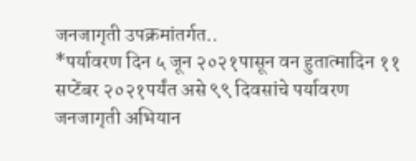जनजागृती उपक्रमांतर्गत..
*पर्यावरण दिन ५ जून २०२१पासून वन हुतात्मादिन ११ सप्टेंबर २०२१पर्यंत असे ९९ दिवसांचे पर्यावरण जनजागृती अभियान